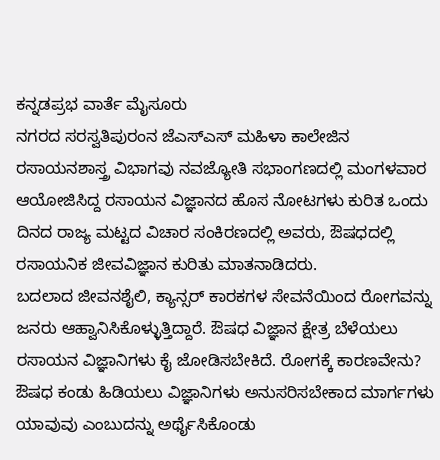ಕನ್ನಡಪ್ರಭ ವಾರ್ತೆ ಮೈಸೂರು
ನಗರದ ಸರಸ್ವತಿಪುರಂನ ಜೆಎಸ್ಎಸ್ ಮಹಿಳಾ ಕಾಲೇಜಿನ ರಸಾಯನಶಾಸ್ತ್ರ ವಿಭಾಗವು ನವಜ್ಯೋತಿ ಸಭಾಂಗಣದಲ್ಲಿ ಮಂಗಳವಾರ ಆಯೋಜಿಸಿದ್ದ ರಸಾಯನ ವಿಜ್ಞಾನದ ಹೊಸ ನೋಟಗಳು ಕುರಿತ ಒಂದು ದಿನದ ರಾಜ್ಯ ಮಟ್ಟದ ವಿಚಾರ ಸಂಕಿರಣದಲ್ಲಿ ಅವರು, ಔಷಧದಲ್ಲಿ ರಸಾಯನಿಕ ಜೀವವಿಜ್ಞಾನ ಕುರಿತು ಮಾತನಾಡಿದರು.
ಬದಲಾದ ಜೀವನಶೈಲಿ, ಕ್ಯಾನ್ಸರ್ ಕಾರಕಗಳ ಸೇವನೆಯಿಂದ ರೋಗವನ್ನು ಜನರು ಆಹ್ವಾನಿಸಿಕೊಳ್ಳುತ್ತಿದ್ದಾರೆ. ಔಷಧ ವಿಜ್ಞಾನ ಕ್ಷೇತ್ರ ಬೆಳೆಯಲು ರಸಾಯನ ವಿಜ್ಞಾನಿಗಳು ಕೈ ಜೋಡಿಸಬೇಕಿದೆ. ರೋಗಕ್ಕೆ ಕಾರಣವೇನು? ಔಷಧ ಕಂಡು ಹಿಡಿಯಲು ವಿಜ್ಞಾನಿಗಳು ಅನುಸರಿಸಬೇಕಾದ ಮಾರ್ಗಗಳು ಯಾವುವು ಎಂಬುದನ್ನು ಅರ್ಥೈಸಿಕೊಂಡು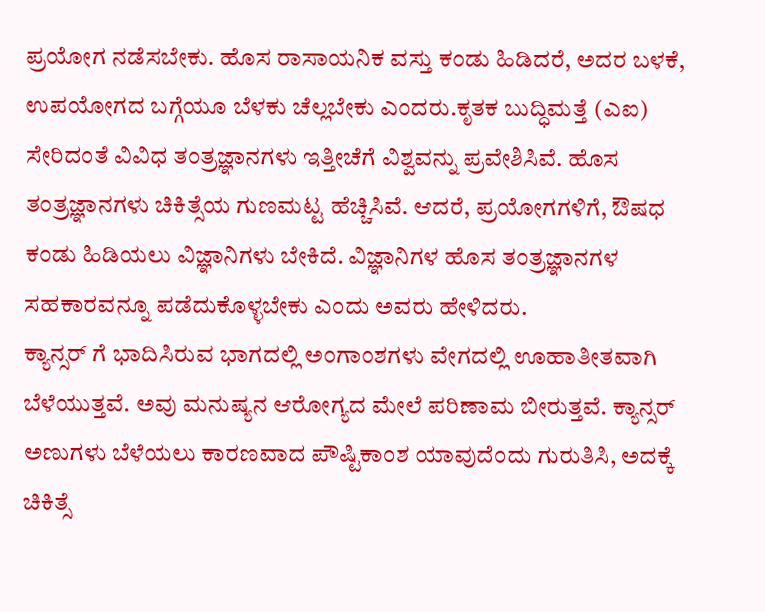ಪ್ರಯೋಗ ನಡೆಸಬೇಕು. ಹೊಸ ರಾಸಾಯನಿಕ ವಸ್ತು ಕಂಡು ಹಿಡಿದರೆ, ಅದರ ಬಳಕೆ, ಉಪಯೋಗದ ಬಗ್ಗೆಯೂ ಬೆಳಕು ಚೆಲ್ಲಬೇಕು ಎಂದರು.ಕೃತಕ ಬುದ್ಧಿಮತ್ತೆ (ಎಐ) ಸೇರಿದಂತೆ ವಿವಿಧ ತಂತ್ರಜ್ಞಾನಗಳು ಇತ್ತೀಚೆಗೆ ವಿಶ್ವವನ್ನು ಪ್ರವೇಶಿಸಿವೆ. ಹೊಸ ತಂತ್ರಜ್ಞಾನಗಳು ಚಿಕಿತ್ಸೆಯ ಗುಣಮಟ್ಟ ಹೆಚ್ಚಿಸಿವೆ. ಆದರೆ, ಪ್ರಯೋಗಗಳಿಗೆ, ಔಷಧ ಕಂಡು ಹಿಡಿಯಲು ವಿಜ್ಞಾನಿಗಳು ಬೇಕಿದೆ. ವಿಜ್ಞಾನಿಗಳ ಹೊಸ ತಂತ್ರಜ್ಞಾನಗಳ ಸಹಕಾರವನ್ನೂ ಪಡೆದುಕೊಳ್ಳಬೇಕು ಎಂದು ಅವರು ಹೇಳಿದರು.
ಕ್ಯಾನ್ಸರ್ ಗೆ ಭಾದಿಸಿರುವ ಭಾಗದಲ್ಲಿ ಅಂಗಾಂಶಗಳು ವೇಗದಲ್ಲಿ ಊಹಾತೀತವಾಗಿ ಬೆಳೆಯುತ್ತವೆ. ಅವು ಮನುಷ್ಯನ ಆರೋಗ್ಯದ ಮೇಲೆ ಪರಿಣಾಮ ಬೀರುತ್ತವೆ. ಕ್ಯಾನ್ಸರ್ ಅಣುಗಳು ಬೆಳೆಯಲು ಕಾರಣವಾದ ಪೌಷ್ಟಿಕಾಂಶ ಯಾವುದೆಂದು ಗುರುತಿಸಿ, ಅದಕ್ಕೆ ಚಿಕಿತ್ಸೆ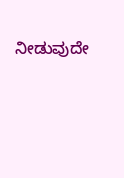ನೀಡುವುದೇ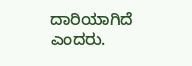ದಾರಿಯಾಗಿದೆ ಎಂದರು.